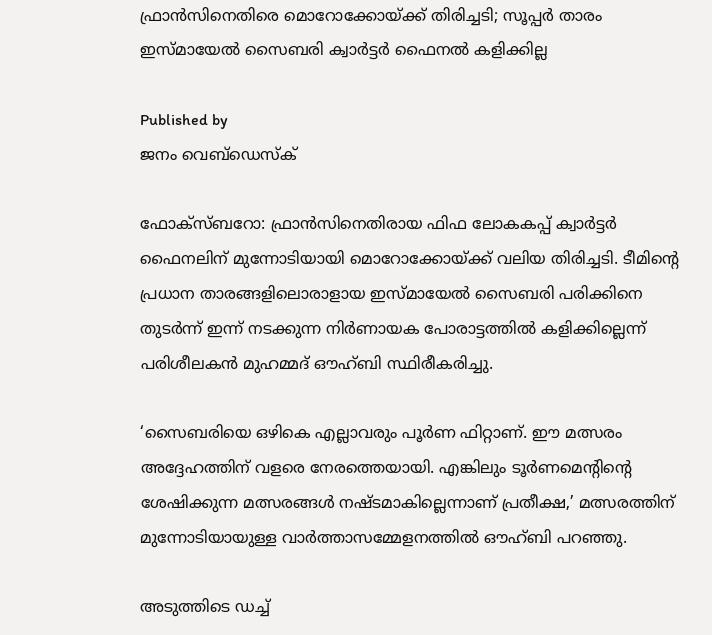ഫ്രാന്‍സിനെതിരെ മൊറോക്കോയ്‌ക്ക് തിരിച്ചടി; സൂപ്പര്‍ താരം ഇസ്മായേല്‍ സൈബരി ക്വാര്‍ട്ടര്‍ ഫൈനല്‍ കളിക്കില്ല

Published by
ജനം വെബ്‌ഡെസ്ക്

ഫോക്‌സ്ബറോ: ഫ്രാന്‍സിനെതിരായ ഫിഫ ലോകകപ്പ് ക്വാര്‍ട്ടര്‍ ഫൈനലിന് മുന്നോടിയായി മൊറോക്കോയ്‌ക്ക് വലിയ തിരിച്ചടി. ടീമിന്റെ പ്രധാന താരങ്ങളിലൊരാളായ ഇസ്മായേല്‍ സൈബരി പരിക്കിനെ തുടര്‍ന്ന് ഇന്ന് നടക്കുന്ന നിര്‍ണായക പോരാട്ടത്തില്‍ കളിക്കില്ലെന്ന് പരിശീലകന്‍ മുഹമ്മദ് ഔഹ്ബി സ്ഥിരീകരിച്ചു.

‘സൈബരിയെ ഒഴികെ എല്ലാവരും പൂര്‍ണ ഫിറ്റാണ്. ഈ മത്സരം അദ്ദേഹത്തിന് വളരെ നേരത്തെയായി. എങ്കിലും ടൂര്‍ണമെന്റിന്റെ ശേഷിക്കുന്ന മത്സരങ്ങള്‍ നഷ്ടമാകില്ലെന്നാണ് പ്രതീക്ഷ,’ മത്സരത്തിന് മുന്നോടിയായുള്ള വാര്‍ത്താസമ്മേളനത്തില്‍ ഔഹ്ബി പറഞ്ഞു.

അടുത്തിടെ ഡച്ച്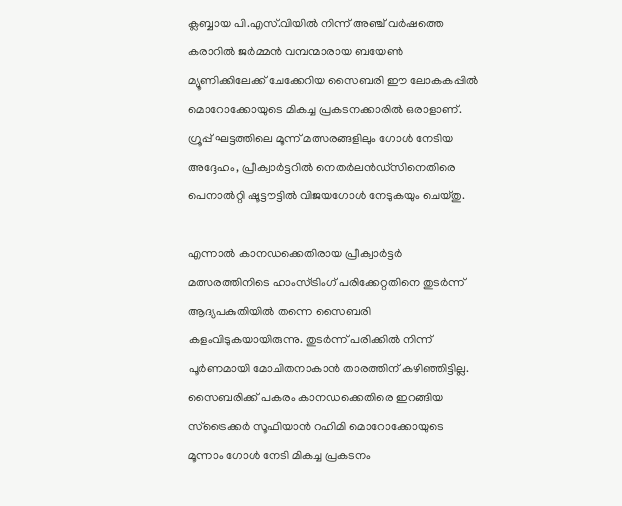ക്ലബ്ബായ പി.എസ്.വിയില്‍ നിന്ന് അഞ്ച് വര്‍ഷത്തെ കരാറില്‍ ജര്‍മ്മന്‍ വമ്പന്മാരായ ബയേണ്‍ മ്യൂണിക്കിലേക്ക് ചേക്കേറിയ സൈബരി ഈ ലോകകപ്പില്‍ മൊറോക്കോയുടെ മികച്ച പ്രകടനക്കാരില്‍ ഒരാളാണ്. ഗ്രൂപ്പ് ഘട്ടത്തിലെ മൂന്ന് മത്സരങ്ങളിലും ഗോള്‍ നേടിയ അദ്ദേഹം, പ്രീക്വാര്‍ട്ടറില്‍ നെതര്‍ലന്‍ഡ്‌സിനെതിരെ പെനാല്‍റ്റി ഷൂട്ടൗട്ടില്‍ വിജയഗോള്‍ നേടുകയും ചെയ്തു.

എന്നാല്‍ കാനഡക്കെതിരായ പ്രീക്വാര്‍ട്ടര്‍ മത്സരത്തിനിടെ ഹാംസ്ട്രിംഗ് പരിക്കേറ്റതിനെ തുടര്‍ന്ന് ആദ്യപകുതിയില്‍ തന്നെ സൈബരി കളംവിടുകയായിരുന്നു. തുടര്‍ന്ന് പരിക്കില്‍ നിന്ന് പൂര്‍ണമായി മോചിതനാകാന്‍ താരത്തിന് കഴിഞ്ഞിട്ടില്ല. സൈബരിക്ക് പകരം കാനഡക്കെതിരെ ഇറങ്ങിയ സ്ട്രൈക്കര്‍ സൂഫിയാന്‍ റഹിമി മൊറോക്കോയുടെ മൂന്നാം ഗോള്‍ നേടി മികച്ച പ്രകടനം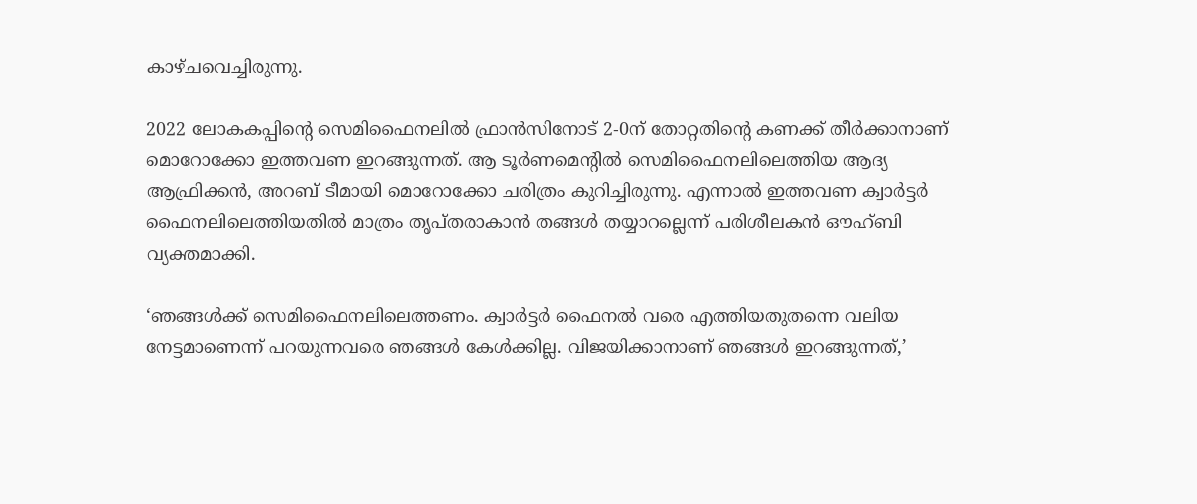കാഴ്ചവെച്ചിരുന്നു.

2022 ലോകകപ്പിന്റെ സെമിഫൈനലില്‍ ഫ്രാന്‍സിനോട് 2-0ന് തോറ്റതിന്റെ കണക്ക് തീര്‍ക്കാനാണ് മൊറോക്കോ ഇത്തവണ ഇറങ്ങുന്നത്. ആ ടൂര്‍ണമെന്റില്‍ സെമിഫൈനലിലെത്തിയ ആദ്യ ആഫ്രിക്കന്‍, അറബ് ടീമായി മൊറോക്കോ ചരിത്രം കുറിച്ചിരുന്നു. എന്നാല്‍ ഇത്തവണ ക്വാര്‍ട്ടര്‍ ഫൈനലിലെത്തിയതില്‍ മാത്രം തൃപ്തരാകാന്‍ തങ്ങള്‍ തയ്യാറല്ലെന്ന് പരിശീലകന്‍ ഔഹ്ബി വ്യക്തമാക്കി.

‘ഞങ്ങള്‍ക്ക് സെമിഫൈനലിലെത്തണം. ക്വാര്‍ട്ടര്‍ ഫൈനല്‍ വരെ എത്തിയതുതന്നെ വലിയ നേട്ടമാണെന്ന് പറയുന്നവരെ ഞങ്ങള്‍ കേള്‍ക്കില്ല. വിജയിക്കാനാണ് ഞങ്ങള്‍ ഇറങ്ങുന്നത്,’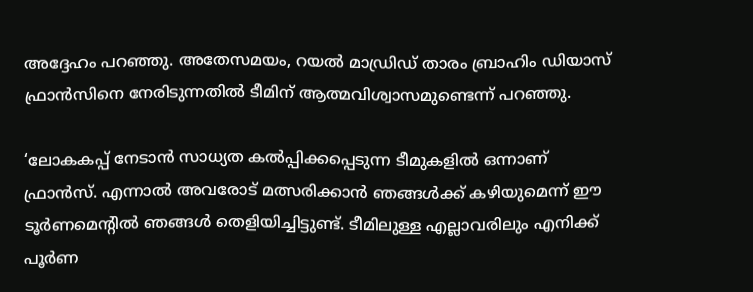അദ്ദേഹം പറഞ്ഞു. അതേസമയം, റയല്‍ മാഡ്രിഡ് താരം ബ്രാഹിം ഡിയാസ് ഫ്രാന്‍സിനെ നേരിടുന്നതില്‍ ടീമിന് ആത്മവിശ്വാസമുണ്ടെന്ന് പറഞ്ഞു.

‘ലോകകപ്പ് നേടാന്‍ സാധ്യത കല്‍പ്പിക്കപ്പെടുന്ന ടീമുകളില്‍ ഒന്നാണ് ഫ്രാന്‍സ്. എന്നാല്‍ അവരോട് മത്സരിക്കാന്‍ ഞങ്ങള്‍ക്ക് കഴിയുമെന്ന് ഈ ടൂര്‍ണമെന്റില്‍ ഞങ്ങള്‍ തെളിയിച്ചിട്ടുണ്ട്. ടീമിലുള്ള എല്ലാവരിലും എനിക്ക് പൂര്‍ണ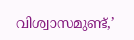വിശ്വാസമുണ്ട്,’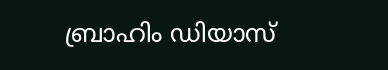ബ്രാഹിം ഡിയാസ്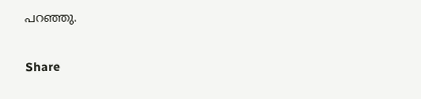പറഞ്ഞു.

Share